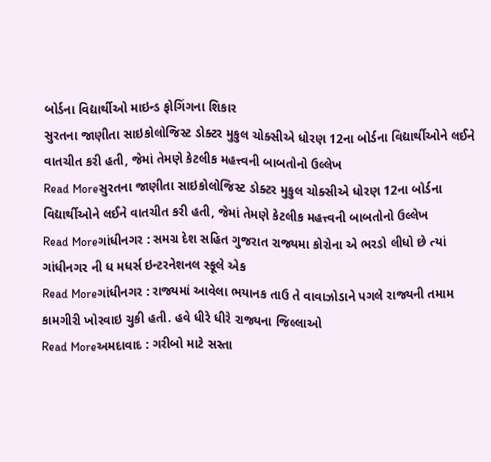બોર્ડના વિદ્યાર્થીઓ માઇન્ડ ફોગિંગના શિકાર
સુરતના જાણીતા સાઇકોલોજિસ્ટ ડોક્ટર મુકુલ ચોક્સીએ ધોરણ 12ના બોર્ડના વિદ્યાર્થીઓને લઈને વાતચીત કરી હતી, જેમાં તેમણે કેટલીક મહત્ત્વની બાબતોનો ઉલ્લેખ
Read Moreસુરતના જાણીતા સાઇકોલોજિસ્ટ ડોક્ટર મુકુલ ચોક્સીએ ધોરણ 12ના બોર્ડના વિદ્યાર્થીઓને લઈને વાતચીત કરી હતી, જેમાં તેમણે કેટલીક મહત્ત્વની બાબતોનો ઉલ્લેખ
Read Moreગાંધીનગર : સમગ્ર દેશ સહિત ગુજરાત રાજ્યમા કોરોના એ ભરડો લીધો છે ત્યાં ગાંધીનગર ની ધ મધર્સ ઇન્ટરનેશનલ સ્કૂલે એક
Read Moreગાંધીનગર : રાજ્યમાં આવેલા ભયાનક તાઉ તે વાવાઝોડાને પગલે રાજ્યની તમામ કામગીરી ખોરવાઇ ચુકી હતી. હવે ધીરે ધીરે રાજ્યના જિલ્લાઓ
Read Moreઅમદાવાદ : ગરીબો માટે સસ્તા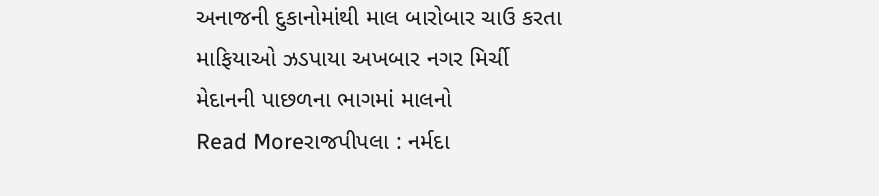અનાજની દુકાનોમાંથી માલ બારોબાર ચાઉ કરતા માફિયાઓ ઝડપાયા અખબાર નગર મિર્ચી મેદાનની પાછળના ભાગમાં માલનો
Read Moreરાજપીપલા : નર્મદા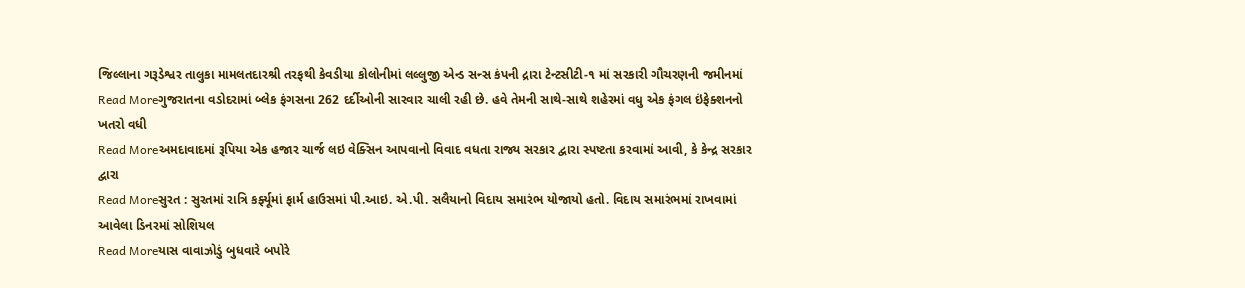જિલ્લાના ગરૂડેશ્વર તાલુકા મામલતદારશ્રી તરફથી કેવડીયા કોલોનીમાં લલ્લુજી એન્ડ સન્સ કંપની દ્રારા ટેન્ટસીટી-૧ માં સરકારી ગૌચરણની જમીનમાં
Read Moreગુજરાતના વડોદરામાં બ્લેક ફંગસના 262 દર્દીઓની સારવાર ચાલી રહી છે. હવે તેમની સાથે-સાથે શહેરમાં વધુ એક ફંગલ ઇંફેક્શનનો ખતરો વધી
Read Moreઅમદાવાદમાં રૂપિયા એક હજાર ચાર્જ લઇ વેક્સિન આપવાનો વિવાદ વધતા રાજ્ય સરકાર દ્વારા સ્પષ્ટતા કરવામાં આવી, કે કેન્દ્ર સરકાર દ્વારા
Read Moreસુરત : સુરતમાં રાત્રિ કર્ફ્યૂમાં ફાર્મ હાઉસમાં પી.આઇ. એ.પી. સલૈયાનો વિદાય સમારંભ યોજાયો હતો. વિદાય સમારંભમાં રાખવામાં આવેલા ડિનરમાં સોશિયલ
Read Moreયાસ વાવાઝોડું બુધવારે બપોરે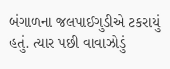બંગાળના જલપાઈગુડીએ ટકરાયું હતું. ત્યાર પછી વાવાઝોડું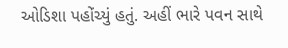ઓડિશા પહોંચ્યું હતું. અહીં ભારે પવન સાથે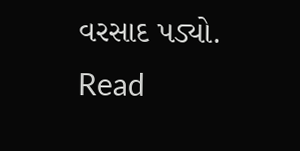વરસાદ પડ્યો.
Read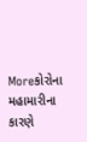Moreકોરોના મહામારીના કારણે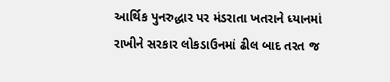આર્થિક પુનરુદ્ધાર પર મંડરાતા ખતરાને ધ્યાનમાં રાખીને સરકાર લોકડાઉનમાં ઢીલ બાદ તરત જ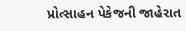પ્રોત્સાહન પેકેજની જાહેરાત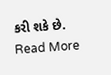કરી શકે છે.
Read More